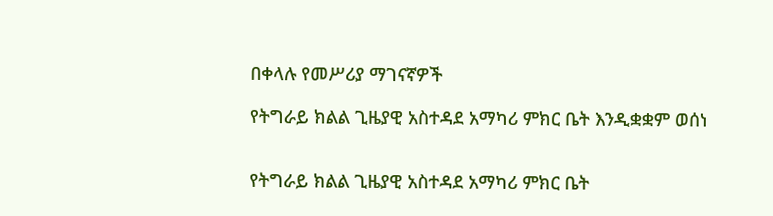በቀላሉ የመሥሪያ ማገናኛዎች

የትግራይ ክልል ጊዜያዊ አስተዳደ አማካሪ ምክር ቤት እንዲቋቋም ወሰነ


የትግራይ ክልል ጊዜያዊ አስተዳደ አማካሪ ምክር ቤት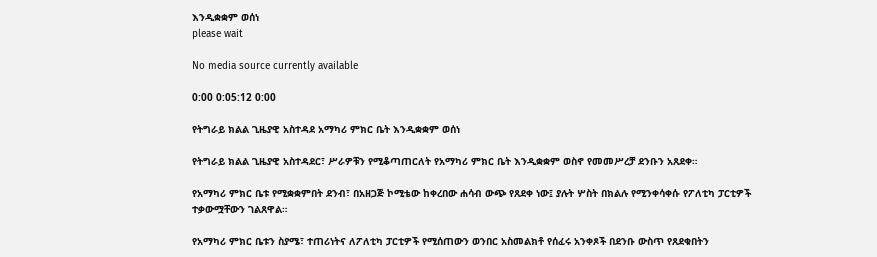እንዲቋቋም ወሰነ
please wait

No media source currently available

0:00 0:05:12 0:00

የትግራይ ክልል ጊዜያዊ አስተዳደ አማካሪ ምክር ቤት እንዲቋቋም ወሰነ

የትግራይ ክልል ጊዜያዊ አስተዳደር፣ ሥራዎቹን የሚቆጣጠርለት የአማካሪ ምክር ቤት እንዲቋቋም ወስኖ የመመሥረቻ ደንቡን አጸደቀ።

የአማካሪ ምክር ቤቱ የሚቋቋምበት ደንብ፣ በአዘጋጅ ኮሚቴው ከቀረበው ሐሳብ ውጭ የጸደቀ ነው፤ ያሉት ሦስት በክልሉ የሚንቀሳቀሱ የፖለቲካ ፓርቲዎች ተቃውሟቸውን ገልጸዋል።

የአማካሪ ምክር ቤቱን ስያሜ፣ ተጠሪነትና ለፖለቲካ ፓርቲዎች የሚሰጠውን ወንበር አስመልክቶ የሰፈሩ አንቀጾች በደንቡ ውስጥ የጸደቁበትን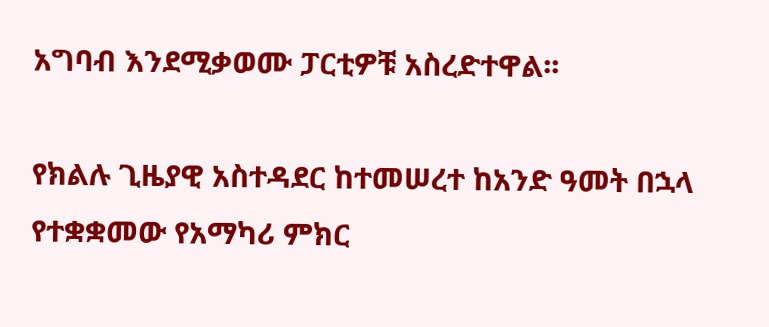አግባብ እንደሚቃወሙ ፓርቲዎቹ አስረድተዋል፡፡

የክልሉ ጊዜያዊ አስተዳደር ከተመሠረተ ከአንድ ዓመት በኋላ የተቋቋመው የአማካሪ ምክር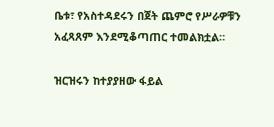ቤቱ፣ የአስተዳደሩን በጀት ጨምሮ የሥራዎቹን አፈጻጸም እንደሚቆጣጠር ተመልክቷል።

ዝርዝሩን ከተያያዘው ፋይል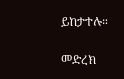ይከታተሉ።

መድረክ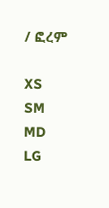/ ፎረም

XS
SM
MD
LG